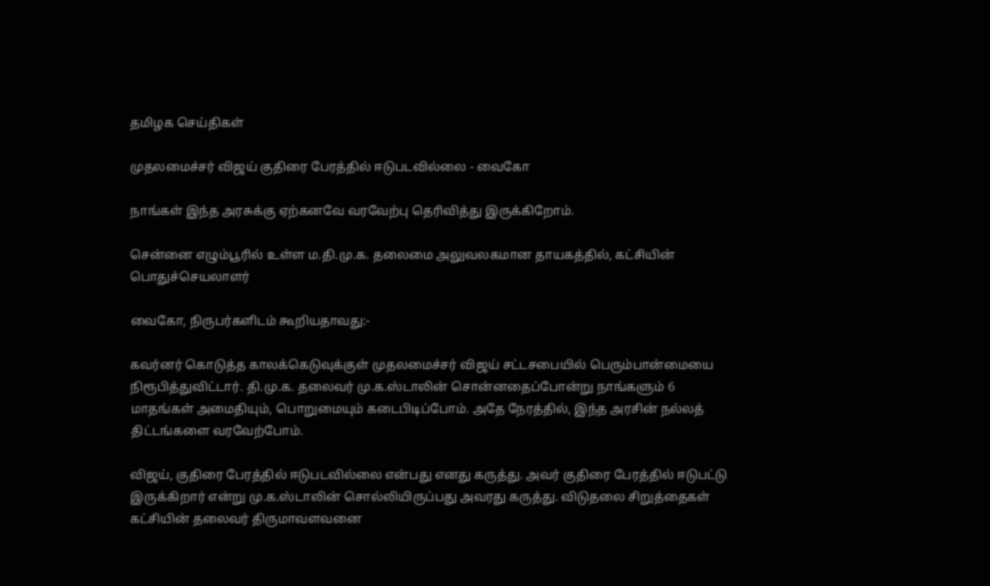தமிழக செய்திகள்

முதலமைச்சர் விஜய் குதிரை பேரத்தில் ஈடுபடவில்லை - வைகோ

நாங்கள் இந்த அரசுக்கு ஏற்கனவே வரவேற்பு தெரிவித்து இருக்கிறோம்.

சென்னை எழும்பூரில் உள்ள ம.தி.மு.க. தலைமை அலுவலகமான தாயகத்தில், கட்சியின் பொதுச்செயலாளர்

வைகோ, நிருபர்களிடம் கூறியதாவது:-

கவர்னர் கொடுத்த காலக்கெடுவுக்குள் முதலமைச்சர் விஜய் சட்டசபையில் பெரும்பான்மையை நிரூபித்துவிட்டார். தி.மு.க. தலைவர் மு.க.ஸ்டாலின் சொன்னதைப்போன்று நாங்களும் 6 மாதங்கள் அமைதியும், பொறுமையும் கடைபிடிப்போம். அதே நேரத்தில், இந்த அரசின் நல்லத் திட்டங்களை வரவேற்போம்.

விஜய், குதிரை பேரத்தில் ஈடுபடவில்லை என்பது எனது கருத்து. அவர் குதிரை பேரத்தில் ஈடுபட்டு இருக்கிறார் என்று மு.க.ஸ்டாலின் சொல்லியிருப்பது அவரது கருத்து. விடுதலை சிறுத்தைகள் கட்சியின் தலைவர் திருமாவளவனை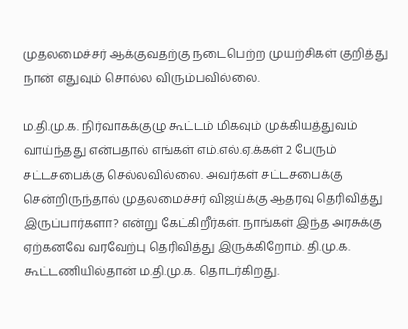முதலமைச்சர் ஆக்குவதற்கு நடைபெற்ற முயற்சிகள் குறித்து நான் எதுவும் சொல்ல விரும்பவில்லை.

ம.தி.மு.க. நிர்வாகக்குழு கூட்டம் மிகவும் முக்கியத்துவம் வாய்ந்தது என்பதால் எங்கள் எம்.எல்.ஏ.க்கள் 2 பேரும் சட்டசபைக்கு செல்லவில்லை. அவர்கள் சட்டசபைக்கு சென்றிருந்தால் முதலமைச்சர் விஜய்க்கு ஆதரவு தெரிவித்து இருப்பார்களா? என்று கேட்கிறீர்கள். நாங்கள் இந்த அரசுக்கு ஏற்கனவே வரவேற்பு தெரிவித்து இருக்கிறோம். தி.மு.க. கூட்டணியில்தான் ம.தி.மு.க. தொடர்கிறது.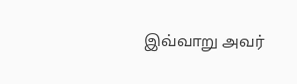இவ்வாறு அவர்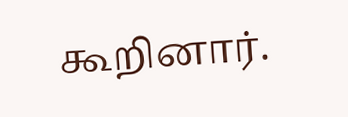கூறினார்.